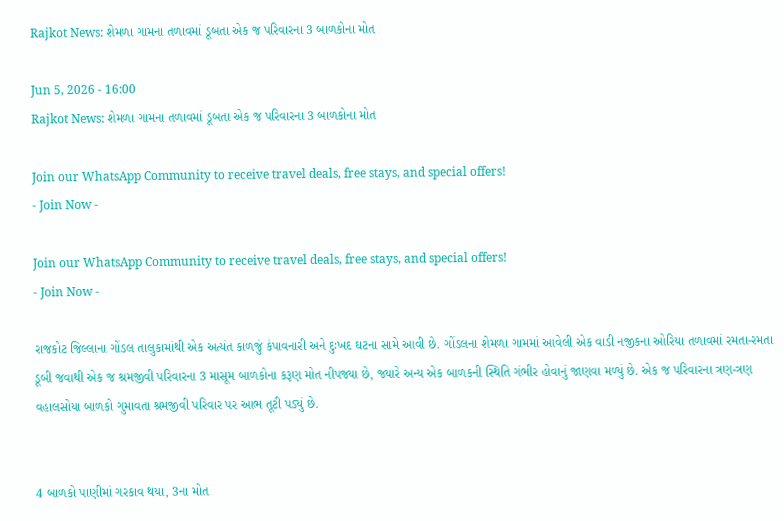Rajkot News: શેમળા ગામના તળાવમાં ડૂબતા એક જ પરિવારના 3 બાળકોના મોત

Jun 5, 2026 - 16:00
Rajkot News: શેમળા ગામના તળાવમાં ડૂબતા એક જ પરિવારના 3 બાળકોના મોત

Join our WhatsApp Community to receive travel deals, free stays, and special offers!
- Join Now -

Join our WhatsApp Community to receive travel deals, free stays, and special offers!
- Join Now -

રાજકોટ જિલ્લાના ગોંડલ તાલુકામાંથી એક અત્યંત કાળજું કંપાવનારી અને દુઃખદ ઘટના સામે આવી છે. ગોંડલના શેમળા ગામમાં આવેલી એક વાડી નજીકના ઓરિયા તળાવમાં રમતા-રમતા ડૂબી જવાથી એક જ શ્રમજીવી પરિવારના 3 માસૂમ બાળકોના કરૂણ મોત નીપજ્યા છે, જ્યારે અન્ય એક બાળકની સ્થિતિ ગંભીર હોવાનું જાણવા મળ્યું છે. એક જ પરિવારના ત્રણ-ત્રણ વહાલસોયા બાળકો ગુમાવતા શ્રમજીવી પરિવાર પર આભ તૂટી પડ્યું છે.


4 બાળકો પાણીમાં ગરકાવ થયા, 3ના મોત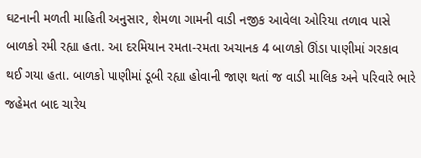ઘટનાની મળતી માહિતી અનુસાર, શેમળા ગામની વાડી નજીક આવેલા ઓરિયા તળાવ પાસે બાળકો રમી રહ્યા હતા. આ દરમિયાન રમતા-રમતા અચાનક 4 બાળકો ઊંડા પાણીમાં ગરકાવ થઈ ગયા હતા. બાળકો પાણીમાં ડૂબી રહ્યા હોવાની જાણ થતાં જ વાડી માલિક અને પરિવારે ભારે જહેમત બાદ ચારેય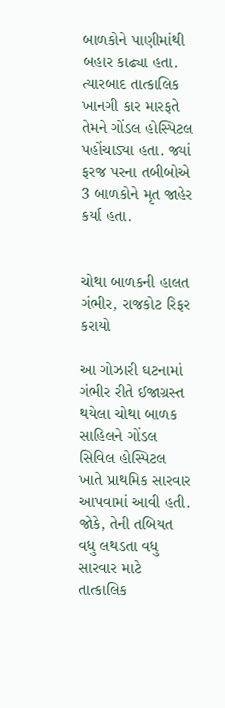બાળકોને પાણીમાંથી બહાર કાઢ્યા હતા. ત્યારબાદ તાત્કાલિક ખાનગી કાર મારફતે તેમને ગોંડલ હોસ્પિટલ પહોંચાડ્યા હતા. જ્યાં ફરજ પરના તબીબોએ 3 બાળકોને મૃત જાહેર કર્યા હતા.


ચોથા બાળકની હાલત ગંભીર, રાજકોટ રિફર કરાયો

આ ગોઝારી ઘટનામાં ગંભીર રીતે ઈજાગ્રસ્ત થયેલા ચોથા બાળક સાહિલને ગોંડલ સિવિલ હોસ્પિટલ ખાતે પ્રાથમિક સારવાર આપવામાં આવી હતી. જોકે, તેની તબિયત વધુ લથડતા વધુ સારવાર માટે તાત્કાલિક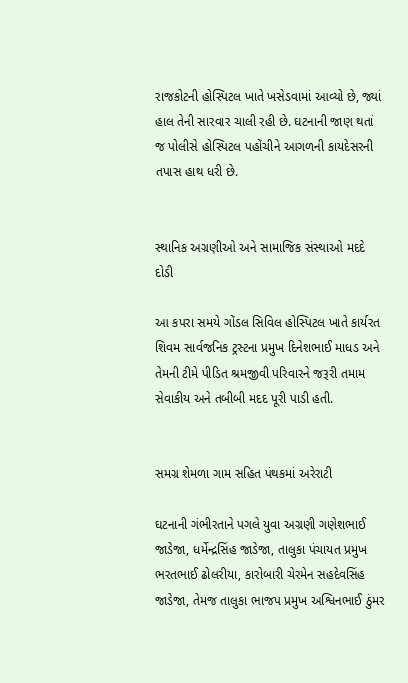રાજકોટની હોસ્પિટલ ખાતે ખસેડવામાં આવ્યો છે, જ્યાં હાલ તેની સારવાર ચાલી રહી છે. ઘટનાની જાણ થતાં જ પોલીસે હોસ્પિટલ પહોંચીને આગળની કાયદેસરની તપાસ હાથ ધરી છે.


સ્થાનિક અગ્રણીઓ અને સામાજિક સંસ્થાઓ મદદે દોડી

આ કપરા સમયે ગોંડલ સિવિલ હોસ્પિટલ ખાતે કાર્યરત શિવમ સાર્વજનિક ટ્રસ્ટના પ્રમુખ દિનેશભાઈ માધડ અને તેમની ટીમે પીડિત શ્રમજીવી પરિવારને જરૂરી તમામ સેવાકીય અને તબીબી મદદ પૂરી પાડી હતી.


સમગ્ર શેમળા ગામ સહિત પંથકમાં અરેરાટી

ઘટનાની ગંભીરતાને પગલે યુવા અગ્રણી ગણેશભાઈ જાડેજા, ધર્મેન્દ્રસિંહ જાડેજા, તાલુકા પંચાયત પ્રમુખ ભરતભાઈ ઢોલરીયા, કારોબારી ચેરમેન સહદેવસિંહ જાડેજા, તેમજ તાલુકા ભાજપ પ્રમુખ અશ્વિનભાઈ ઠુંમર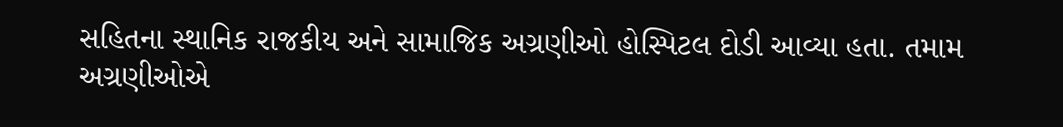સહિતના સ્થાનિક રાજકીય અને સામાજિક અગ્રણીઓ હોસ્પિટલ દોડી આવ્યા હતા. તમામ અગ્રણીઓએ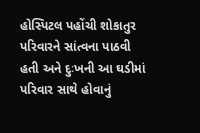હોસ્પિટલ પહોંચી શોકાતુર પરિવારને સાંત્વના પાઠવી હતી અને દુઃખની આ ઘડીમાં પરિવાર સાથે હોવાનું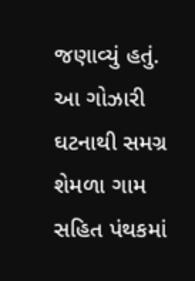જણાવ્યું હતું. આ ગોઝારી ઘટનાથી સમગ્ર શેમળા ગામ સહિત પંથકમાં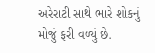અરેરાટી સાથે ભારે શોકનું મોજું ફરી વળ્યું છે.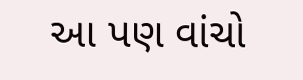આ પણ વાંચો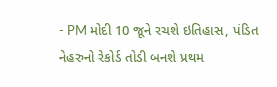- PM મોદી 10 જૂને રચશે ઇતિહાસ, પંડિત નેહરુનો રેકોર્ડ તોડી બનશે પ્રથમ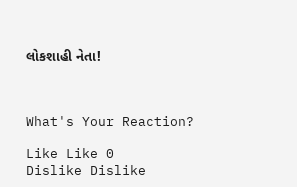લોકશાહી નેતા!



What's Your Reaction?

Like Like 0
Dislike Dislike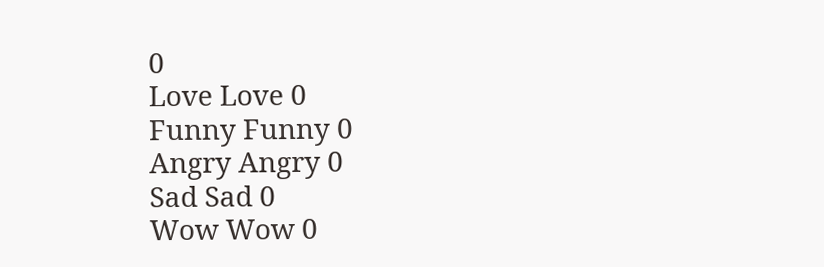0
Love Love 0
Funny Funny 0
Angry Angry 0
Sad Sad 0
Wow Wow 0